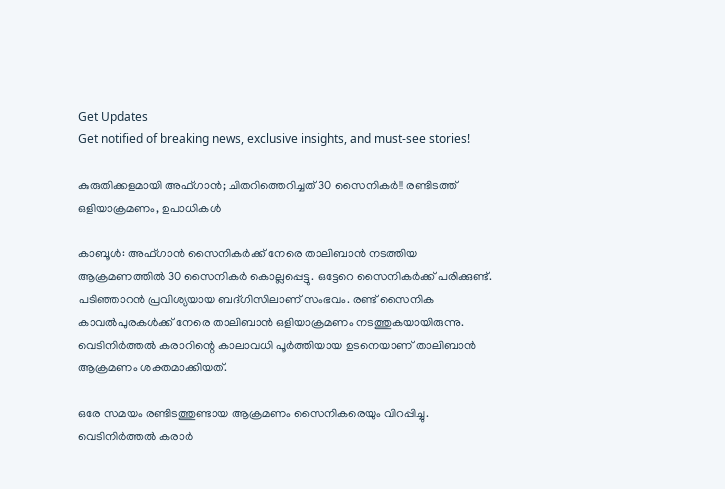Get Updates
Get notified of breaking news, exclusive insights, and must-see stories!

കുരുതിക്കളമായി അഫ്ഗാന്‍; ചിതറിത്തെറിച്ചത് 30 സൈനികര്‍!! രണ്ടിടത്ത് ഒളിയാക്രമണം, ഉപാധികള്‍

കാബൂള്‍: അഫ്ഗാന്‍ സൈനികര്‍ക്ക് നേരെ താലിബാന്‍ നടത്തിയ ആക്രമണത്തില്‍ 30 സൈനികര്‍ കൊല്ലപ്പെട്ടു. ഒട്ടേറെ സൈനികര്‍ക്ക് പരിക്കുണ്ട്. പടിഞ്ഞാറന്‍ പ്രവിശ്യയായ ബദ്ഗിസിലാണ് സംഭവം. രണ്ട് സൈനിക കാവല്‍പുരകള്‍ക്ക് നേരെ താലിബാന്‍ ഒളിയാക്രമണം നടത്തുകയായിരുന്നു. വെടിനിര്‍ത്തല്‍ കരാറിന്റെ കാലാവധി പൂര്‍ത്തിയായ ഉടനെയാണ് താലിബാന്‍ ആക്രമണം ശക്തമാക്കിയത്.

ഒരേ സമയം രണ്ടിടത്തുണ്ടായ ആക്രമണം സൈനികരെയും വിറപ്പിച്ചു. വെടിനിര്‍ത്തല്‍ കരാര്‍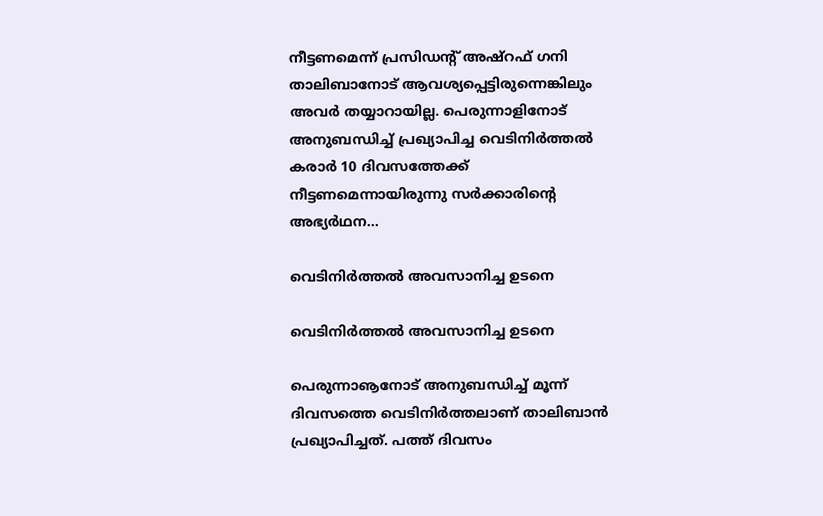നീട്ടണമെന്ന് പ്രസിഡന്റ് അഷ്‌റഫ് ഗനി താലിബാനോട് ആവശ്യപ്പെട്ടിരുന്നെങ്കിലും അവര്‍ തയ്യാറായില്ല. പെരുന്നാളിനോട് അനുബന്ധിച്ച് പ്രഖ്യാപിച്ച വെടിനിര്‍ത്തല്‍ കരാര്‍ 10 ദിവസത്തേക്ക് നീട്ടണമെന്നായിരുന്നു സര്‍ക്കാരിന്റെ അഭ്യര്‍ഥന...

വെടിനിര്‍ത്തല്‍ അവസാനിച്ച ഉടനെ

വെടിനിര്‍ത്തല്‍ അവസാനിച്ച ഉടനെ

പെരുന്നാൡനോട് അനുബന്ധിച്ച് മൂന്ന് ദിവസത്തെ വെടിനിര്‍ത്തലാണ് താലിബാന്‍ പ്രഖ്യാപിച്ചത്. പത്ത് ദിവസം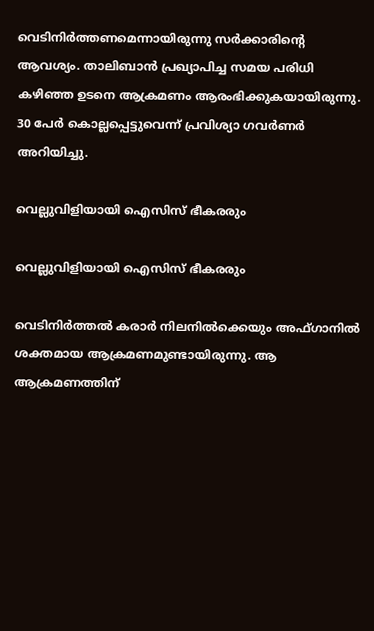വെടിനിര്‍ത്തണമെന്നായിരുന്നു സര്‍ക്കാരിന്റെ ആവശ്യം. താലിബാന്‍ പ്രഖ്യാപിച്ച സമയ പരിധി കഴിഞ്ഞ ഉടനെ ആക്രമണം ആരംഭിക്കുകയായിരുന്നു. 30 പേര്‍ കൊല്ലപ്പെട്ടുവെന്ന് പ്രവിശ്യാ ഗവര്‍ണര്‍ അറിയിച്ചു.

വെല്ലുവിളിയായി ഐസിസ് ഭീകരരും

വെല്ലുവിളിയായി ഐസിസ് ഭീകരരും

വെടിനിര്‍ത്തല്‍ കരാര്‍ നിലനില്‍ക്കെയും അഫ്ഗാനില്‍ ശക്തമായ ആക്രമണമുണ്ടായിരുന്നു. ആ ആക്രമണത്തിന്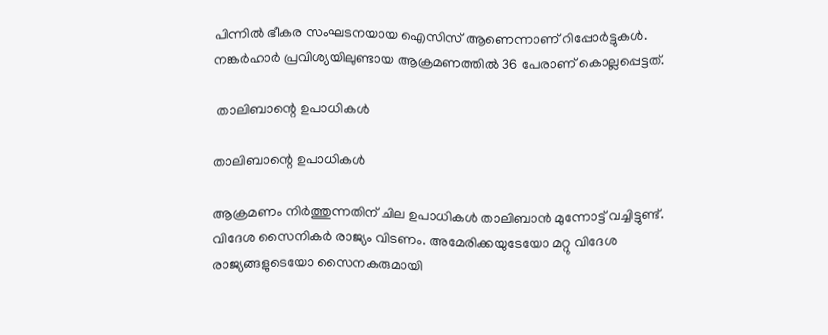പിന്നില്‍ ഭീകര സംഘടനയായ ഐസിസ് ആണെന്നാണ് റിപ്പോര്‍ട്ടുകള്‍. നങ്കര്‍ഹാര്‍ പ്രവിശ്യയിലുണ്ടായ ആക്രമണത്തില്‍ 36 പേരാണ് കൊല്ലപ്പെട്ടത്.

 താലിബാന്റെ ഉപാധികള്‍

താലിബാന്റെ ഉപാധികള്‍

ആക്രമണം നിര്‍ത്തുന്നതിന് ചില ഉപാധികള്‍ താലിബാന്‍ മുന്നോട്ട് വച്ചിട്ടുണ്ട്. വിദേശ സൈനികര്‍ രാജ്യം വിടണം. അമേരിക്കയുടേയോ മറ്റു വിദേശ രാജ്യങ്ങളുടെയോ സൈനകരുമായി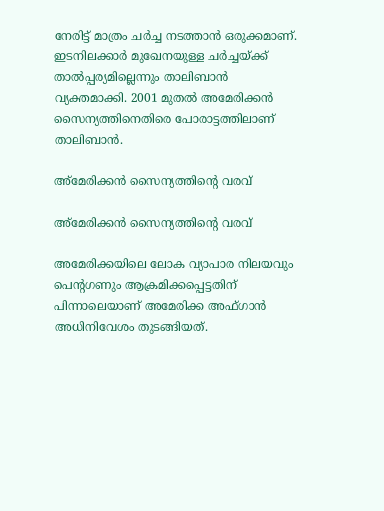നേരിട്ട് മാത്രം ചര്‍ച്ച നടത്താന്‍ ഒരുക്കമാണ്. ഇടനിലക്കാര്‍ മുഖേനയുള്ള ചര്‍ച്ചയ്ക്ക് താല്‍പ്പര്യമില്ലെന്നും താലിബാന്‍ വ്യക്തമാക്കി. 2001 മുതല്‍ അമേരിക്കന്‍ സൈന്യത്തിനെതിരെ പോരാട്ടത്തിലാണ് താലിബാന്‍.

അ്‌മേരിക്കന്‍ സൈന്യത്തിന്റെ വരവ്

അ്‌മേരിക്കന്‍ സൈന്യത്തിന്റെ വരവ്

അമേരിക്കയിലെ ലോക വ്യാപാര നിലയവും പെന്റഗണും ആക്രമിക്കപ്പെട്ടതിന് പിന്നാലെയാണ് അമേരിക്ക അഫ്ഗാന്‍ അധിനിവേശം തുടങ്ങിയത്.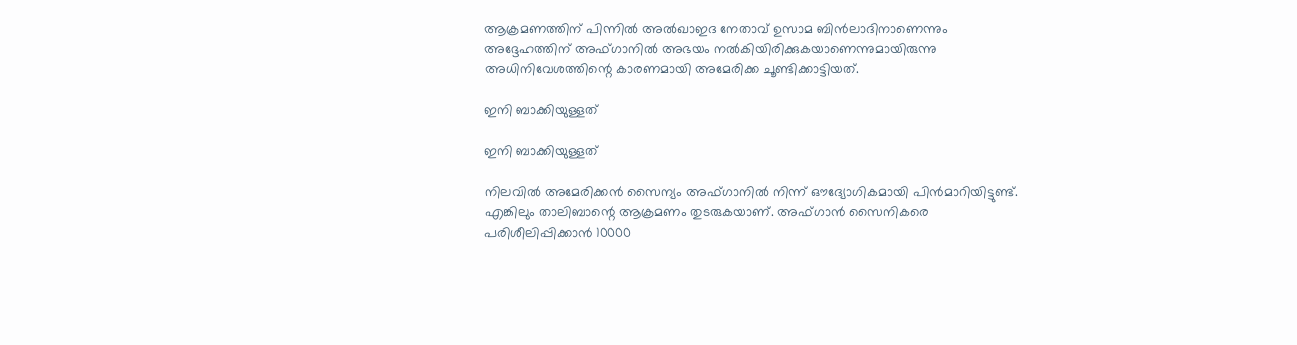ആക്രമണത്തിന് പിന്നില്‍ അല്‍ഖാഇദ നേതാവ് ഉസാമ ബിന്‍ലാദിനാണെന്നും അദ്ദേഹത്തിന് അഫ്ഗാനില്‍ അഭയം നല്‍കിയിരിക്കുകയാണെന്നുമായിരുന്നു അധിനിവേശത്തിന്റെ കാരണമായി അമേരിക്ക ചൂണ്ടിക്കാട്ടിയത്.

ഇനി ബാക്കിയുള്ളത്

ഇനി ബാക്കിയുള്ളത്

നിലവില്‍ അമേരിക്കന്‍ സൈന്യം അഫ്ഗാനില്‍ നിന്ന് ഔദ്യോഗികമായി പിന്‍മാറിയിട്ടുണ്ട്. എങ്കിലും താലിബാന്റെ ആക്രമണം തുടരുകയാണ്. അഫ്ഗാന്‍ സൈനികരെ പരിശീലിപ്പിക്കാന്‍ 10000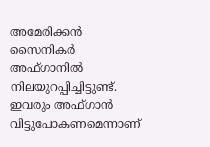അമേരിക്കന്‍ സൈനികര്‍ അഫ്ഗാനില്‍ നിലയുറപ്പിച്ചിട്ടുണ്ട്. ഇവരും അഫ്ഗാന്‍ വിട്ടുപോകണമെന്നാണ്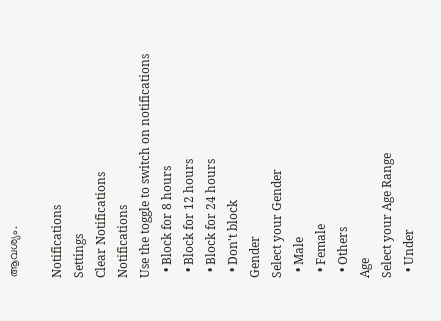ആവശ്യം.

Notifications
Settings
Clear Notifications
Notifications
Use the toggle to switch on notifications
  • Block for 8 hours
  • Block for 12 hours
  • Block for 24 hours
  • Don't block
Gender
Select your Gender
  • Male
  • Female
  • Others
Age
Select your Age Range
  • Under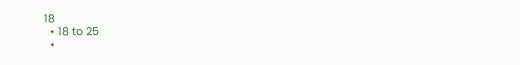18
  • 18 to 25
  •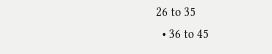26 to 35
  • 36 to 45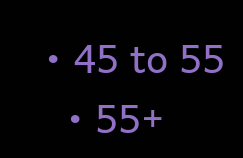• 45 to 55
  • 55+